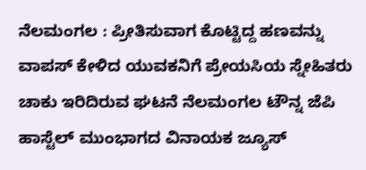ನೆಲಮಂಗಲ : ಪ್ರೀತಿಸುವಾಗ ಕೊಟ್ಟಿದ್ದ ಹಣವನ್ನು ವಾಪಸ್ ಕೇಳಿದ ಯುವಕನಿಗೆ ಪ್ರೇಯಸಿಯ ಸ್ನೇಹಿತರು ಚಾಕು ಇರಿದಿರುವ ಘಟನೆ ನೆಲಮಂಗಲ ಟೌನ್ನ ಜೆಪಿ ಹಾಸ್ಟೆಲ್ ಮುಂಭಾಗದ ವಿನಾಯಕ ಜ್ಯೂಸ್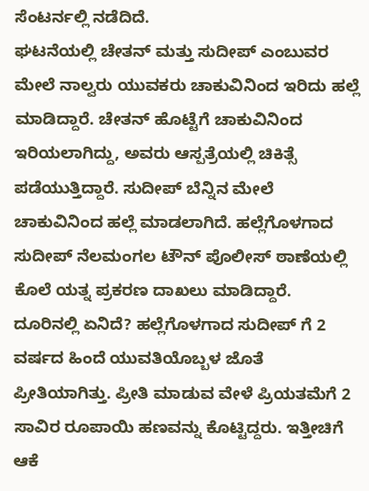ಸೆಂಟರ್ನಲ್ಲಿ ನಡೆದಿದೆ.
ಘಟನೆಯಲ್ಲಿ ಚೇತನ್ ಮತ್ತು ಸುದೀಪ್ ಎಂಬುವರ ಮೇಲೆ ನಾಲ್ವರು ಯುವಕರು ಚಾಕುವಿನಿಂದ ಇರಿದು ಹಲ್ಲೆ ಮಾಡಿದ್ದಾರೆ. ಚೇತನ್ ಹೊಟ್ಟೆಗೆ ಚಾಕುವಿನಿಂದ ಇರಿಯಲಾಗಿದ್ದು, ಅವರು ಆಸ್ಪತ್ರೆಯಲ್ಲಿ ಚಿಕಿತ್ಸೆ ಪಡೆಯುತ್ತಿದ್ದಾರೆ. ಸುದೀಪ್ ಬೆನ್ನಿನ ಮೇಲೆ ಚಾಕುವಿನಿಂದ ಹಲ್ಲೆ ಮಾಡಲಾಗಿದೆ. ಹಲ್ಲೆಗೊಳಗಾದ ಸುದೀಪ್ ನೆಲಮಂಗಲ ಟೌನ್ ಪೊಲೀಸ್ ಠಾಣೆಯಲ್ಲಿ ಕೊಲೆ ಯತ್ನ ಪ್ರಕರಣ ದಾಖಲು ಮಾಡಿದ್ದಾರೆ.
ದೂರಿನಲ್ಲಿ ಏನಿದೆ? ಹಲ್ಲೆಗೊಳಗಾದ ಸುದೀಪ್ ಗೆ 2 ವರ್ಷದ ಹಿಂದೆ ಯುವತಿಯೊಬ್ಬಳ ಜೊತೆ ಪ್ರೀತಿಯಾಗಿತ್ತು. ಪ್ರೀತಿ ಮಾಡುವ ವೇಳೆ ಪ್ರಿಯತಮೆಗೆ 2 ಸಾವಿರ ರೂಪಾಯಿ ಹಣವನ್ನು ಕೊಟ್ಟಿದ್ದರು. ಇತ್ತೀಚಿಗೆ ಆಕೆ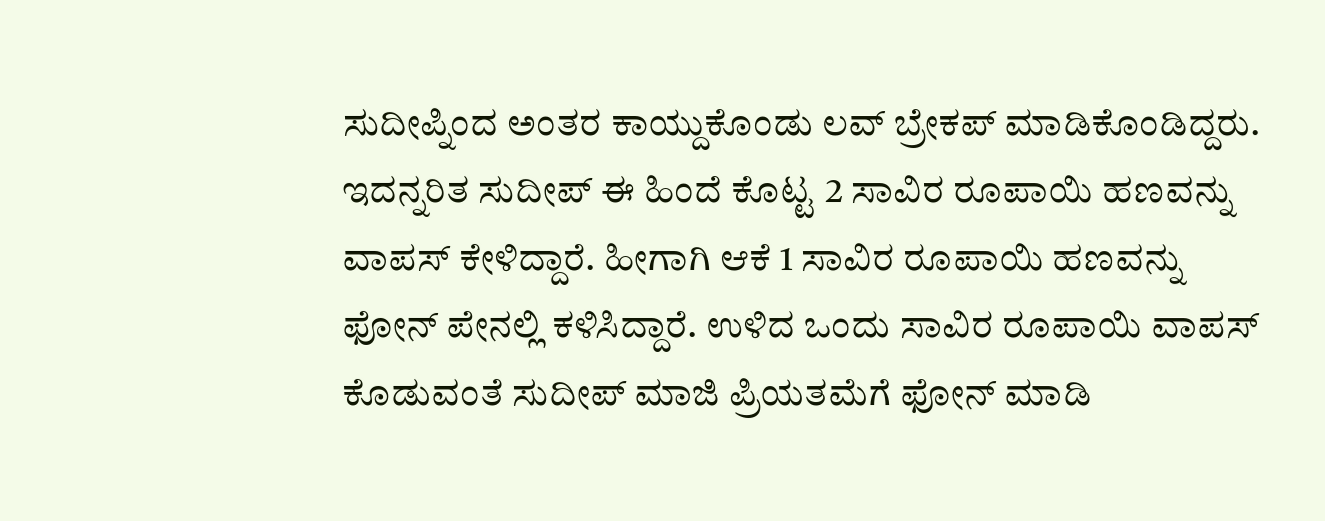ಸುದೀಪ್ನಿಂದ ಅಂತರ ಕಾಯ್ದುಕೊಂಡು ಲವ್ ಬ್ರೇಕಪ್ ಮಾಡಿಕೊಂಡಿದ್ದರು. ಇದನ್ನರಿತ ಸುದೀಪ್ ಈ ಹಿಂದೆ ಕೊಟ್ಟ 2 ಸಾವಿರ ರೂಪಾಯಿ ಹಣವನ್ನು ವಾಪಸ್ ಕೇಳಿದ್ದಾರೆ. ಹೀಗಾಗಿ ಆಕೆ 1 ಸಾವಿರ ರೂಪಾಯಿ ಹಣವನ್ನು ಫೋನ್ ಪೇನಲ್ಲಿ ಕಳಿಸಿದ್ದಾರೆ. ಉಳಿದ ಒಂದು ಸಾವಿರ ರೂಪಾಯಿ ವಾಪಸ್ ಕೊಡುವಂತೆ ಸುದೀಪ್ ಮಾಜಿ ಪ್ರಿಯತಮೆಗೆ ಫೋನ್ ಮಾಡಿ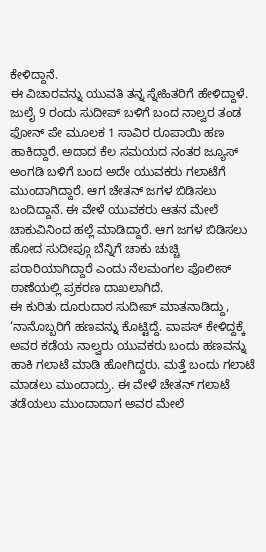ಕೇಳಿದ್ದಾನೆ.
ಈ ವಿಚಾರವನ್ನು ಯುವತಿ ತನ್ನ ಸ್ನೇಹಿತರಿಗೆ ಹೇಳಿದ್ದಾಳೆ. ಜುಲೈ 9 ರಂದು ಸುದೀಪ್ ಬಳಿಗೆ ಬಂದ ನಾಲ್ವರ ತಂಡ ಫೋನ್ ಪೇ ಮೂಲಕ 1 ಸಾವಿರ ರೂಪಾಯಿ ಹಣ ಹಾಕಿದ್ದಾರೆ. ಅದಾದ ಕೆಲ ಸಮಯದ ನಂತರ ಜ್ಯೂಸ್ ಅಂಗಡಿ ಬಳಿಗೆ ಬಂದ ಅದೇ ಯುವಕರು ಗಲಾಟೆಗೆ ಮುಂದಾಗಿದ್ದಾರೆ. ಆಗ ಚೇತನ್ ಜಗಳ ಬಿಡಿಸಲು ಬಂದಿದ್ದಾನೆ. ಈ ವೇಳೆ ಯುವಕರು ಆತನ ಮೇಲೆ ಚಾಕುವಿನಿಂದ ಹಲ್ಲೆ ಮಾಡಿದ್ದಾರೆ. ಆಗ ಜಗಳ ಬಿಡಿಸಲು ಹೋದ ಸುದೀಪ್ಗೂ ಬೆನ್ನಿಗೆ ಚಾಕು ಚುಚ್ಚಿ ಪರಾರಿಯಾಗಿದ್ದಾರೆ ಎಂದು ನೆಲಮಂಗಲ ಪೊಲೀಸ್ ಠಾಣೆಯಲ್ಲಿ ಪ್ರಕರಣ ದಾಖಲಾಗಿದೆ.
ಈ ಕುರಿತು ದೂರುದಾರ ಸುದೀಪ್ ಮಾತನಾಡಿದ್ದು, ‘ನಾನೊಬ್ಬರಿಗೆ ಹಣವನ್ನು ಕೊಟ್ಟಿದ್ದೆ. ವಾಪಸ್ ಕೇಳಿದ್ದಕ್ಕೆ ಅವರ ಕಡೆಯ ನಾಲ್ವರು ಯುವಕರು ಬಂದು ಹಣವನ್ನು ಹಾಕಿ ಗಲಾಟೆ ಮಾಡಿ ಹೋಗಿದ್ದರು. ಮತ್ತೆ ಬಂದು ಗಲಾಟೆ ಮಾಡಲು ಮುಂದಾದ್ರು. ಈ ವೇಳೆ ಚೇತನ್ ಗಲಾಟೆ ತಡೆಯಲು ಮುಂದಾದಾಗ ಅವರ ಮೇಲೆ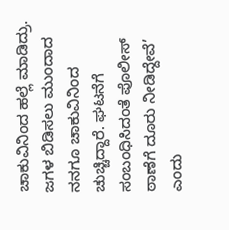ಚಾಕುವಿನಿಂದ ಹಲ್ಲೆ ಮಾಡಿದ್ರು. ಜಗಳ ಬಿಡಿಸಲು ಮುಂದಾದ ನನಗೂ ಚಾಕುವಿನಿಂದ ಚುಚ್ಚಿದ್ದಾರೆ. ಘಟನೆಗೆ ಸಂಬಂಧಿಸಿದಂತೆ ಪೊಲೀಸ್ ಠಾಣೆಗೆ ದೂರು ನೀಡಿದ್ದೇವೆ’ ಎಂದು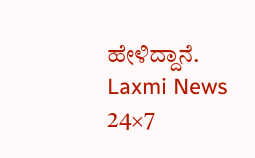ಹೇಳಿದ್ದಾನೆ.
Laxmi News 24×7